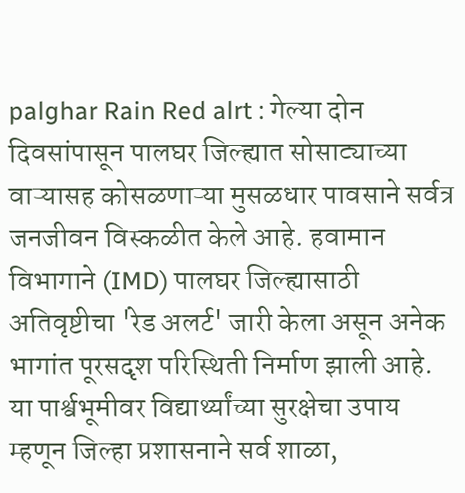palghar Rain Red alrt : गेल्या दोन दिवसांपासून पालघर जिल्ह्यात सोसाट्याच्या वाऱ्यासह कोसळणाऱ्या मुसळधार पावसाने सर्वत्र जनजीवन विस्कळीत केले आहे. हवामान विभागाने (IMD) पालघर जिल्ह्यासाठी अतिवृष्टीचा 'रेड अलर्ट' जारी केला असून अनेक भागांत पूरसदृश परिस्थिती निर्माण झाली आहे. या पार्श्वभूमीवर विद्यार्थ्यांच्या सुरक्षेचा उपाय म्हणून जिल्हा प्रशासनाने सर्व शाळा,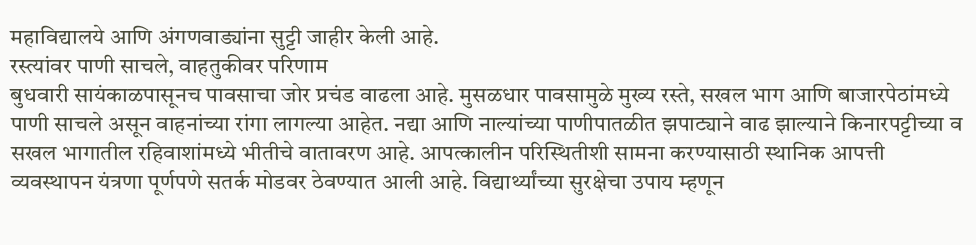महाविद्यालये आणि अंगणवाड्यांना सुट्टी जाहीर केली आहे.
रस्त्यांवर पाणी साचले, वाहतुकीवर परिणाम
बुधवारी सायंकाळपासूनच पावसाचा जोर प्रचंड वाढला आहे. मुसळधार पावसामुळे मुख्य रस्ते, सखल भाग आणि बाजारपेठांमध्ये पाणी साचले असून वाहनांच्या रांगा लागल्या आहेत. नद्या आणि नाल्यांच्या पाणीपातळीत झपाट्याने वाढ झाल्याने किनारपट्टीच्या व सखल भागातील रहिवाशांमध्ये भीतीचे वातावरण आहे. आपत्कालीन परिस्थितीशी सामना करण्यासाठी स्थानिक आपत्ती व्यवस्थापन यंत्रणा पूर्णपणे सतर्क मोडवर ठेवण्यात आली आहे. विद्यार्थ्यांच्या सुरक्षेचा उपाय म्हणून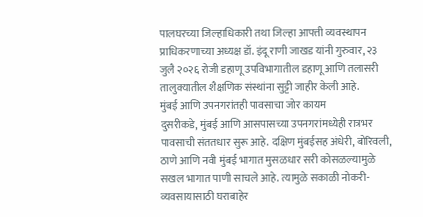पालघरच्या जिल्हाधिकारी तथा जिल्हा आपत्ती व्यवस्थापन प्राधिकरणाच्या अध्यक्ष डॉ. इंदू राणी जाखड यांनी गुरुवार, २३ जुलै २०२६ रोजी डहाणू उपविभागातील डहाणू आणि तलासरी तालुक्यातील शैक्षणिक संस्थांना सुट्टी जाहीर केली आहे.
मुंबई आणि उपनगरांतही पावसाचा जोर कायम
दुसरीकडे, मुंबई आणि आसपासच्या उपनगरांमध्येही रात्रभर पावसाची संततधार सुरू आहे. दक्षिण मुंबईसह अंधेरी, बोरिवली, ठाणे आणि नवी मुंबई भागात मुसळधार सरी कोसळल्यामुळे सखल भागात पाणी साचले आहे. त्यामुळे सकाळी नोकरी-व्यवसायासाठी घराबाहेर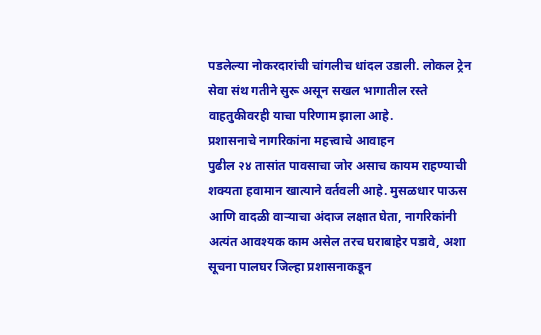पडलेल्या नोकरदारांची चांगलीच धांदल उडाली. लोकल ट्रेन सेवा संथ गतीने सुरू असून सखल भागातील रस्ते वाहतुकीवरही याचा परिणाम झाला आहे.
प्रशासनाचे नागरिकांना महत्त्वाचे आवाहन
पुढील २४ तासांत पावसाचा जोर असाच कायम राहण्याची शक्यता हवामान खात्याने वर्तवली आहे. मुसळधार पाऊस आणि वादळी वाऱ्याचा अंदाज लक्षात घेता, नागरिकांनी अत्यंत आवश्यक काम असेल तरच घराबाहेर पडावे, अशा सूचना पालघर जिल्हा प्रशासनाकडून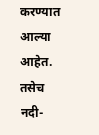करण्यात आल्या आहेत. तसेच नदी-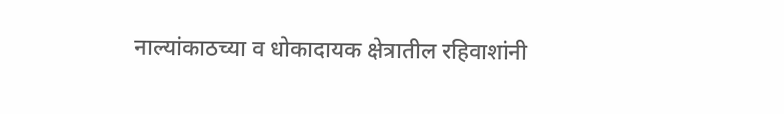नाल्यांकाठच्या व धोकादायक क्षेत्रातील रहिवाशांनी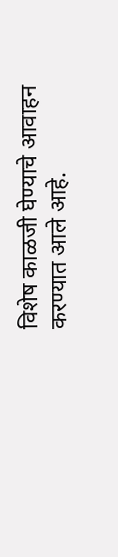विशेष काळजी घेण्याचे आवाहन करण्यात आले आहे.